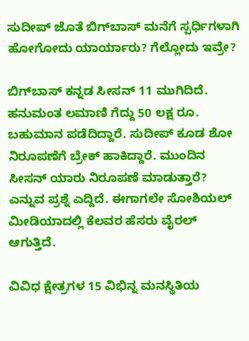ಸುದೀಪ್ ಜೊತೆ ಬಿಗ್‌ಬಾಸ್ ಮನೆಗೆ ಸ್ಪರ್ಧಿಗಳಾಗಿ ಹೋಗೋದು ಯಾರ್ಯಾರು? ಗೆಲ್ಲೋದು ಇವ್ರೇ?

ಬಿಗ್‌ಬಾಸ್ ಕನ್ನಡ ಸೀಸನ್ 11 ಮುಗಿದಿದೆ. ಹನುಮಂತ ಲಮಾಣಿ ಗೆದ್ದು 50 ಲಕ್ಷ ರೂ. ಬಹುಮಾನ ಪಡೆದಿದ್ದಾರೆ. ಸುದೀಪ್ ಕೂಡ ಶೋ ನಿರೂಪಣೆಗೆ ಬ್ರೇಕ್ ಹಾಕಿದ್ದಾರೆ. ಮುಂದಿನ ಸೀಸನ್ ಯಾರು ನಿರೂಪಣೆ ಮಾಡುತ್ತಾರೆ? ಎನ್ನುವ ಪ್ರಶ್ನೆ ಎದ್ದಿದೆ. ಈಗಾಗಲೇ ಸೋಶಿಯಲ್ ಮೀಡಿಯಾದಲ್ಲಿ ಕೆಲವರ ಹೆಸರು ವೈರಲ್ ಆಗುತ್ತಿದೆ.

ವಿವಿಧ ಕ್ಷೇತ್ರಗಳ 15 ವಿಭಿನ್ನ ಮನಸ್ಥಿತಿಯ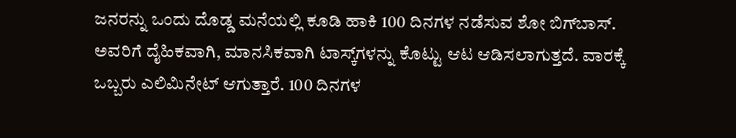ಜನರನ್ನು ಒಂದು ದೊಡ್ಡ ಮನೆಯಲ್ಲಿ ಕೂಡಿ ಹಾಕಿ 100 ದಿನಗಳ ನಡೆಸುವ ಶೋ ಬಿಗ್‌ಬಾಸ್. ಅವರಿಗೆ ದೈಹಿಕವಾಗಿ, ಮಾನಸಿಕವಾಗಿ ಟಾಸ್ಕ್‌ಗಳನ್ನು ಕೊಟ್ಟು ಆಟ ಆಡಿಸಲಾಗುತ್ತದೆ. ವಾರಕ್ಕೆ ಒಬ್ಬರು ಎಲಿಮಿನೇಟ್ ಆಗುತ್ತಾರೆ. 100 ದಿನಗಳ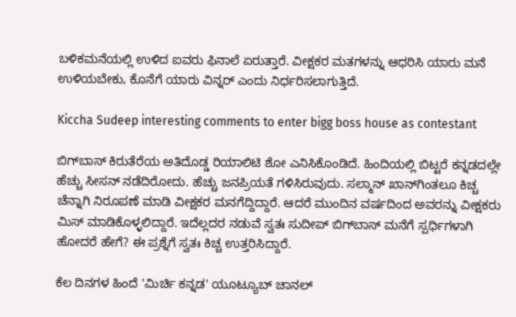ಬಳಿಕಮನೆಯಲ್ಲಿ ಉಳಿದ ಐವರು ಫಿನಾಲೆ ಏರುತ್ತಾರೆ. ವೀಕ್ಷಕರ ಮತಗಳನ್ನು ಆಧರಿಸಿ ಯಾರು ಮನೆ ಉಳಿಯಬೇಕು, ಕೊನೆಗೆ ಯಾರು ವಿನ್ನರ್ ಎಂದು ನಿರ್ಧರಿಸಲಾಗುತ್ತಿದೆ.

Kiccha Sudeep interesting comments to enter bigg boss house as contestant

ಬಿಗ್‌ಬಾಸ್ ಕಿರುತೆರೆಯ ಅತಿದೊಡ್ಡ ರಿಯಾಲಿಟಿ ಶೋ ಎನಿಸಿಕೊಂಡಿದೆ. ಹಿಂದಿಯಲ್ಲಿ ಬಿಟ್ಟರೆ ಕನ್ನಡದಲ್ಲೇ ಹೆಚ್ಚು ಸೀಸನ್ ನಡೆದಿರೋದು. ಹೆಚ್ಚು ಜನಪ್ರಿಯತೆ ಗಳಿಸಿರುವುದು. ಸಲ್ಮಾನ್‌ ಖಾನ್‌ಗಿಂತಲೂ ಕಿಚ್ಚ ಚೆನ್ನಾಗಿ ನಿರೂಪಣೆ ಮಾಡಿ ವೀಕ್ಷಕರ ಮನಗೆದ್ದಿದ್ದಾರೆ. ಆದರೆ ಮುಂದಿನ ವರ್ಷದಿಂದ ಅವರನ್ನು ವೀಕ್ಷಕರು ಮಿಸ್ ಮಾಡಿಕೊಳ್ಳಲಿದ್ದಾರೆ. ಇದೆಲ್ಲದರ ನಡುವೆ ಸ್ವತಃ ಸುದೀಪ್ ಬಿಗ್‌ಬಾಸ್ ಮನೆಗೆ ಸ್ಪರ್ಧಿಗಳಾಗಿ ಹೋದರೆ ಹೇಗೆ? ಈ ಪ್ರಶ್ನೆಗೆ ಸ್ವತಃ ಕಿಚ್ಚ ಉತ್ತರಿಸಿದ್ದಾರೆ.

ಕೆಲ ದಿನಗಳ ಹಿಂದೆ 'ಮಿರ್ಚಿ ಕನ್ನಡ' ಯೂಟ್ಯೂಬ್ ಚಾನಲ್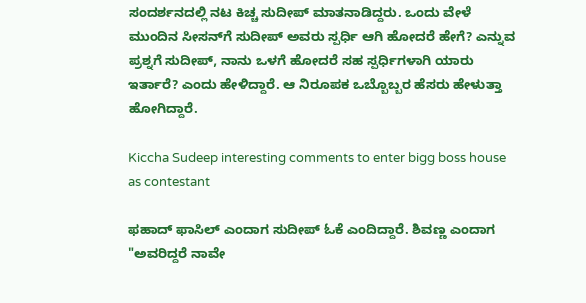ಸಂದರ್ಶನದಲ್ಲಿ ನಟ ಕಿಚ್ಚ ಸುದೀಪ್ ಮಾತನಾಡಿದ್ದರು. ಒಂದು ವೇಳೆ ಮುಂದಿನ ಸೀಸನ್‌ಗೆ ಸುದೀಪ್ ಅವರು ಸ್ಪರ್ಧಿ ಆಗಿ ಹೋದರೆ ಹೇಗೆ? ಎನ್ನುವ ಪ್ರಶ್ನಗೆ ಸುದೀಪ್, ನಾನು ಒಳಗೆ ಹೋದರೆ ಸಹ ಸ್ಪರ್ಧಿಗಳಾಗಿ ಯಾರು ಇರ್ತಾರೆ? ಎಂದು ಹೇಳಿದ್ದಾರೆ. ಆ ನಿರೂಪಕ ಒಬ್ಬೊಬ್ಬರ ಹೆಸರು ಹೇಳುತ್ತಾ ಹೋಗಿದ್ದಾರೆ.

Kiccha Sudeep interesting comments to enter bigg boss house as contestant

ಫಹಾದ್ ಫಾಸಿಲ್ ಎಂದಾಗ ಸುದೀಪ್ ಓಕೆ ಎಂದಿದ್ದಾರೆ. ಶಿವಣ್ಣ ಎಂದಾಗ "ಅವರಿದ್ದರೆ ನಾವೇ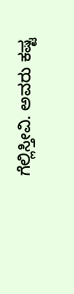ಗೆಲ್ಲಿಸ್ತೀವಿ. ಅವರು ಕಷ್ಟ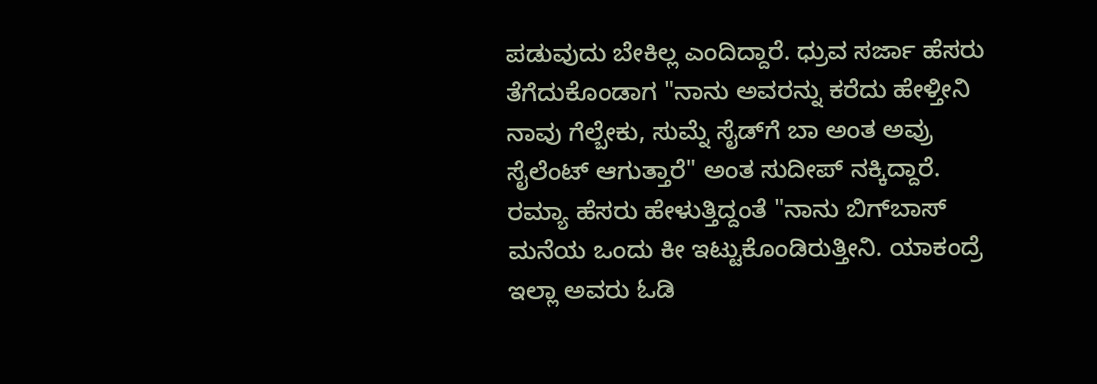ಪಡುವುದು ಬೇಕಿಲ್ಲ ಎಂದಿದ್ದಾರೆ. ಧ್ರುವ ಸರ್ಜಾ ಹೆಸರು ತೆಗೆದುಕೊಂಡಾಗ "ನಾನು ಅವರನ್ನು ಕರೆದು ಹೇಳ್ತೀನಿ ನಾವು ಗೆಲ್ಬೇಕು, ಸುಮ್ನೆ ಸೈಡ್‌ಗೆ ಬಾ ಅಂತ ಅವ್ರು ಸೈಲೆಂಟ್ ಆಗುತ್ತಾರೆ" ಅಂತ ಸುದೀಪ್ ನಕ್ಕಿದ್ದಾರೆ. ರಮ್ಯಾ ಹೆಸರು ಹೇಳುತ್ತಿದ್ದಂತೆ "ನಾನು ಬಿಗ್‌ಬಾಸ್ ಮನೆಯ ಒಂದು ಕೀ ಇಟ್ಟುಕೊಂಡಿರುತ್ತೀನಿ. ಯಾಕಂದ್ರೆ ಇಲ್ಲಾ ಅವರು ಓಡಿ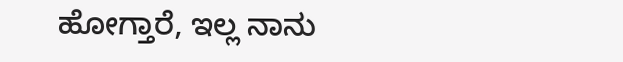ಹೋಗ್ತಾರೆ, ಇಲ್ಲ ನಾನು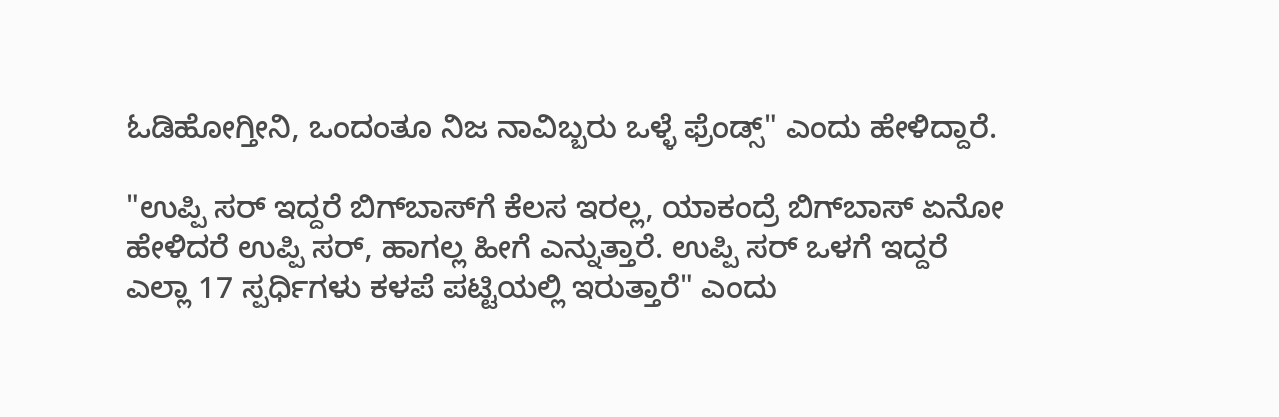ಓಡಿಹೋಗ್ತೀನಿ, ಒಂದಂತೂ ನಿಜ ನಾವಿಬ್ಬರು ಒಳ್ಳೆ ಫ್ರೆಂಡ್ಸ್" ಎಂದು ಹೇಳಿದ್ದಾರೆ.

"ಉಪ್ಪಿ ಸರ್ ಇದ್ದರೆ ಬಿಗ್‌ಬಾಸ್‌ಗೆ ಕೆಲಸ ಇರಲ್ಲ, ಯಾಕಂದ್ರೆ ಬಿಗ್‌ಬಾಸ್ ಏನೋ ಹೇಳಿದರೆ ಉಪ್ಪಿ ಸರ್, ಹಾಗಲ್ಲ ಹೀಗೆ ಎನ್ನುತ್ತಾರೆ. ಉಪ್ಪಿ ಸರ್ ಒಳಗೆ ಇದ್ದರೆ ಎಲ್ಲಾ 17 ಸ್ಪರ್ಧಿಗಳು ಕಳಪೆ ಪಟ್ಟಿಯಲ್ಲಿ ಇರುತ್ತಾರೆ" ಎಂದು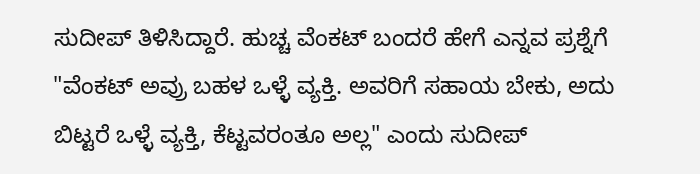ಸುದೀಪ್ ತಿಳಿಸಿದ್ದಾರೆ. ಹುಚ್ಚ ವೆಂಕಟ್ ಬಂದರೆ ಹೇಗೆ ಎನ್ನವ ಪ್ರಶ್ನೆಗೆ "ವೆಂಕಟ್ ಅವ್ರು ಬಹಳ ಒಳ್ಳೆ ವ್ಯಕ್ತಿ. ಅವರಿಗೆ ಸಹಾಯ ಬೇಕು, ಅದು ಬಿಟ್ಟರೆ ಒಳ್ಳೆ ವ್ಯಕ್ತಿ, ಕೆಟ್ಟವರಂತೂ ಅಲ್ಲ" ಎಂದು ಸುದೀಪ್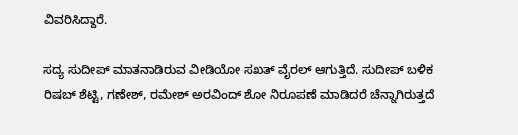ವಿವರಿಸಿದ್ದಾರೆ.

ಸದ್ಯ ಸುದೀಪ್ ಮಾತನಾಡಿರುವ ವೀಡಿಯೋ ಸಖತ್ ವೈರಲ್ ಆಗುತ್ತಿದೆ. ಸುದೀಪ್ ಬಳಿಕ ರಿಷಬ್ ಶೆಟ್ಟಿ, ಗಣೇಶ್, ರಮೇಶ್ ಅರವಿಂದ್ ಶೋ ನಿರೂಪಣೆ ಮಾಡಿದರೆ ಚೆನ್ನಾಗಿರುತ್ತದೆ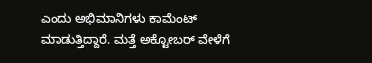ಎಂದು ಅಭಿಮಾನಿಗಳು ಕಾಮೆಂಟ್ ಮಾಡುತ್ತಿದ್ದಾರೆ. ಮತ್ತೆ ಅಕ್ಟೋಬರ್ ವೇಳೆಗೆ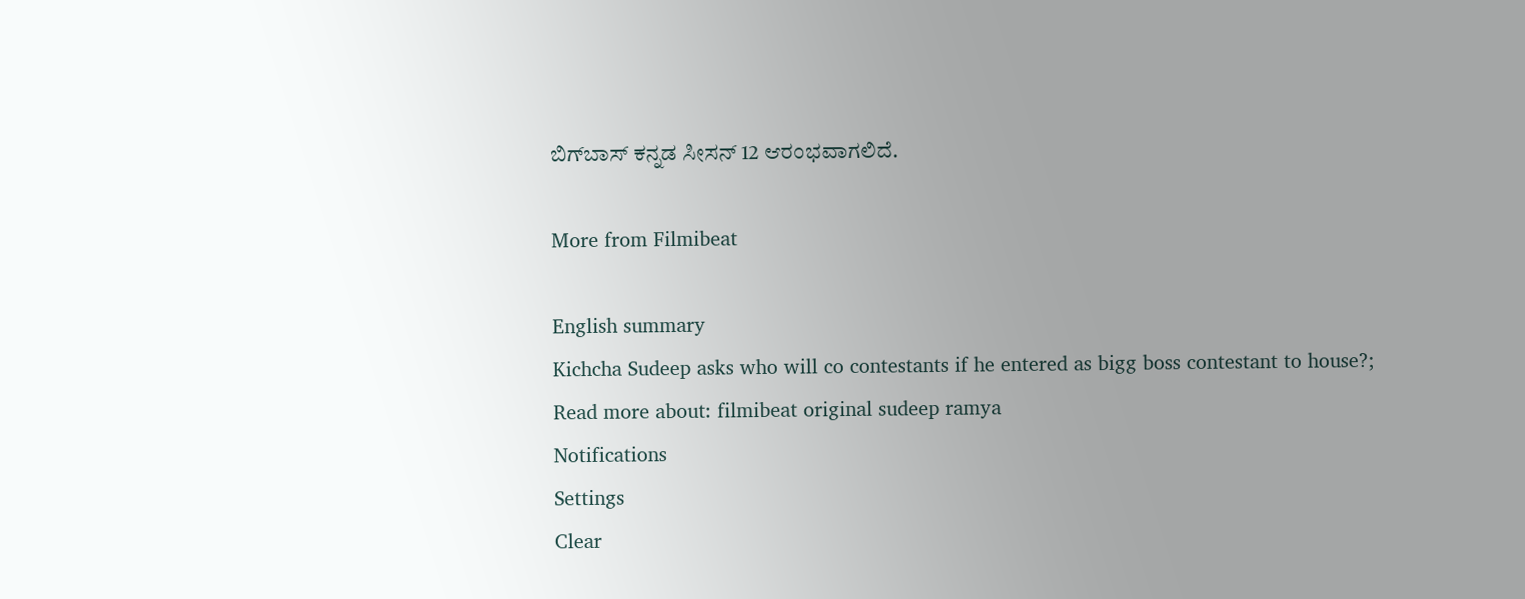ಬಿಗ್‌ಬಾಸ್ ಕನ್ನಡ ಸೀಸನ್ 12 ಆರಂಭವಾಗಲಿದೆ.

More from Filmibeat

English summary
Kichcha Sudeep asks who will co contestants if he entered as bigg boss contestant to house?;
Read more about: filmibeat original sudeep ramya
Notifications
Settings
Clear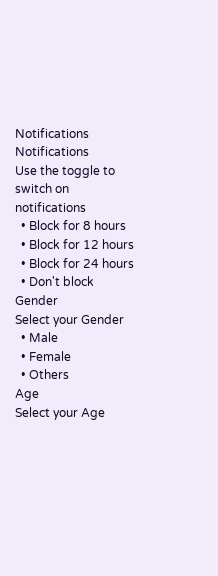Notifications
Notifications
Use the toggle to switch on notifications
  • Block for 8 hours
  • Block for 12 hours
  • Block for 24 hours
  • Don't block
Gender
Select your Gender
  • Male
  • Female
  • Others
Age
Select your Age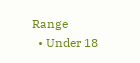Range
  • Under 18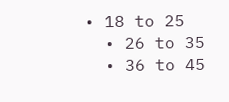• 18 to 25
  • 26 to 35
  • 36 to 45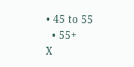• 45 to 55
  • 55+
X